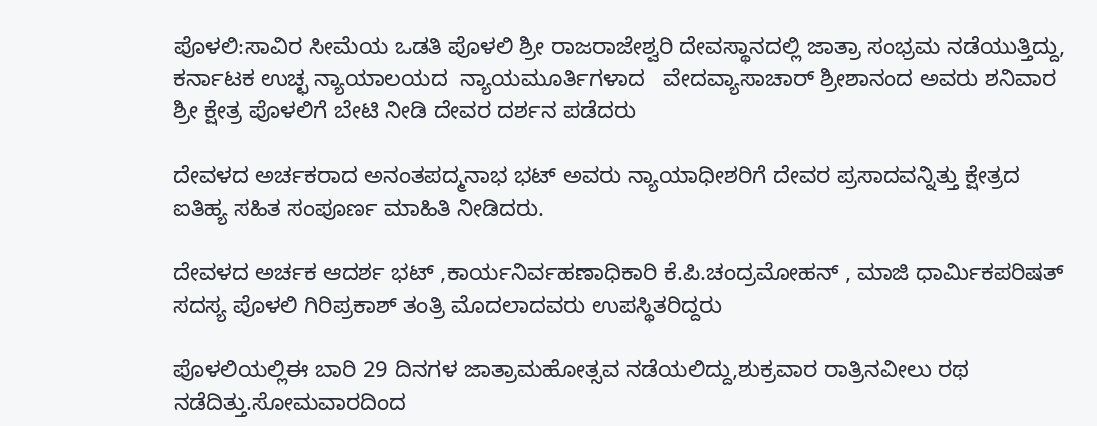ಪೊಳಲಿ:ಸಾವಿರ ಸೀಮೆಯ ಒಡತಿ ಪೊಳಲಿ ಶ್ರೀ ರಾಜರಾಜೇಶ್ವರಿ ದೇವಸ್ಥಾನದಲ್ಲಿ ಜಾತ್ರಾ ಸಂಭ್ರಮ ನಡೆಯುತ್ತಿದ್ದು, ಕರ್ನಾಟಕ ಉಚ್ಛ ನ್ಯಾಯಾಲಯದ  ನ್ಯಾಯಮೂರ್ತಿಗಳಾದ   ವೇದವ್ಯಾಸಾಚಾರ್ ಶ್ರೀಶಾನಂದ ಅವರು ಶನಿವಾರ ಶ್ರೀ ಕ್ಷೇತ್ರ ಪೊಳಲಿಗೆ ಬೇಟಿ ನೀಡಿ ದೇವರ ದರ್ಶನ ಪಡೆದರು

ದೇವಳದ ಅರ್ಚಕರಾದ ಅನಂತಪದ್ಮನಾಭ ಭಟ್ ಅವರು ನ್ಯಾಯಾಧೀಶರಿಗೆ ದೇವರ ಪ್ರಸಾದವನ್ನಿತ್ತು ಕ್ಷೇತ್ರದ ಐತಿಹ್ಯ ಸಹಿತ ಸಂಪೂರ್ಣ ಮಾಹಿತಿ ನೀಡಿದರು.

ದೇವಳದ ಅರ್ಚಕ ಆದರ್ಶ ಭಟ್ ,ಕಾರ್ಯನಿರ್ವಹಣಾಧಿಕಾರಿ ಕೆ.ಪಿ.ಚಂದ್ರಮೋಹನ್ , ಮಾಜಿ ಧಾರ್ಮಿಕಪರಿಷತ್ ಸದಸ್ಯ ಪೊಳಲಿ ಗಿರಿಪ್ರಕಾಶ್ ತಂತ್ರಿ ಮೊದಲಾದವರು ಉಪಸ್ಥಿತರಿದ್ದರು

ಪೊಳಲಿಯಲ್ಲಿಈ ಬಾರಿ 29 ದಿನಗಳ ಜಾತ್ರಾಮಹೋತ್ಸವ ನಡೆಯಲಿದ್ದು,ಶುಕ್ರವಾರ ರಾತ್ರಿ‌ನವೀಲು ರಥ ನಡೆದಿತ್ತು.ಸೋಮವಾರದಿಂದ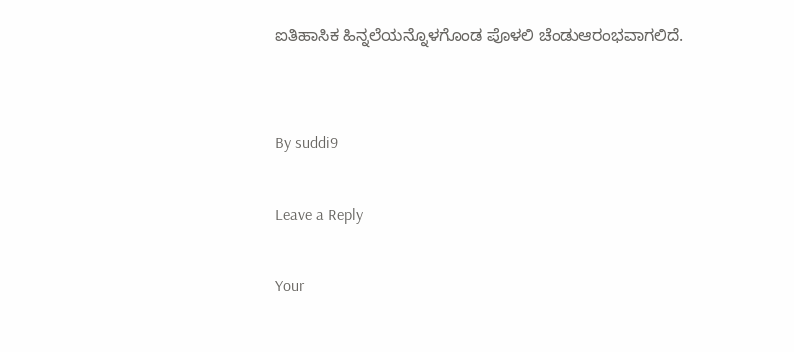ಐತಿಹಾಸಿಕ ಹಿನ್ನಲೆಯನ್ನೊಳಗೊಂಡ ಪೊಳಲಿ ಚೆಂಡು‌ಆರಂಭವಾಗಲಿದೆ.


By suddi9

Leave a Reply

Your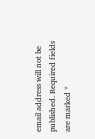email address will not be published. Required fields are marked *